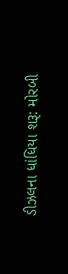ડીઝલના ધાંધિયા શરૂ: મોરબી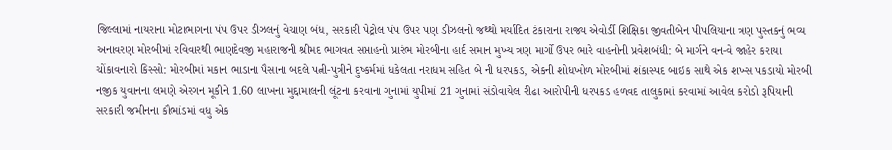જિલ્લામાં નાયરાના મોટાભાગના પંપ ઉપર ડીઝલનું વેચાણ બંધ, સરકારી પેટ્રોલ પંપ ઉપર પણ ડીઝલનો જથ્થો મર્યાદિત ટંકારાના રાજ્ય એવોર્ડી શિક્ષિકા જીવતીબેન પીપલિયાના ત્રણ પુસ્તકનું ભવ્ય અનાવરણ મોરબીમાં રવિવારથી ભાણદેવજી મહારાજની શ્રીમદ ભાગવત સપ્તાહનો પ્રારંભ મોરબીના હાર્દ સમાન મુખ્ય ત્રણ માર્ગો ઉપર ભારે વાહનોની પ્રવેશબંધી: બે માર્ગને વન-વે જાહેર કરાયા ચોંકાવનારો કિસ્સો: મોરબીમાં મકાન ભાડાના પૈસાના બદલે પત્ની-પુત્રીને દુષ્કર્મમાં ધકેલતા નરાધમ સહિત બે ની ધરપકડ, એકની શોધખોળ મોરબીમાં શંકાસ્પદ બાઇક સાથે એક શખ્સ પકડાયો મોરબી નજીક યુવાનના લમણે એરગન મૂકીને 1.60 લાખના મુદ્દામાલની લૂંટના કરવાના ગુનામાં યુપીમાં 21 ગુનામાં સંડોવાયેલ રીઢા આરોપીની ધરપકડ હળવદ તાલુકામાં કરવામાં આવેલ કરોડો રૂપિયાની સરકારી જમીનના કૌભાંડમાં વધુ એક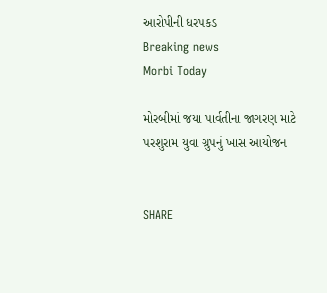આરોપીની ધરપકડ
Breaking news
Morbi Today

મોરબીમાં જયા પાર્વતીના જાગરણ માટે પરશુરામ યુવા ગ્રુપનું ખાસ આયોજન


SHARE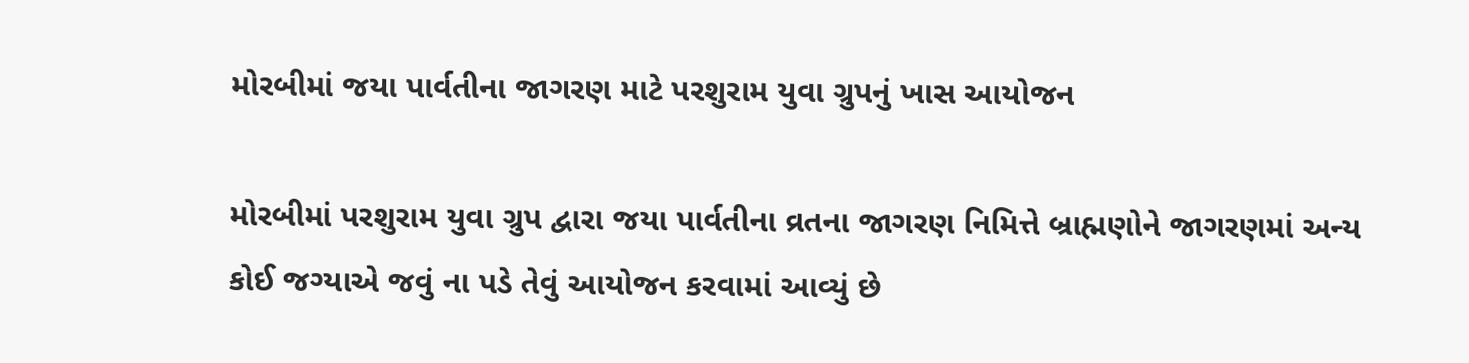મોરબીમાં જયા પાર્વતીના જાગરણ માટે પરશુરામ યુવા ગ્રુપનું ખાસ આયોજન

મોરબીમાં પરશુરામ યુવા ગ્રુપ દ્વારા જયા પાર્વતીના વ્રતના જાગરણ નિમિત્તે બ્રાહ્મણોને જાગરણમાં અન્ય કોઈ જગ્યાએ જવું ના પડે તેવું આયોજન કરવામાં આવ્યું છે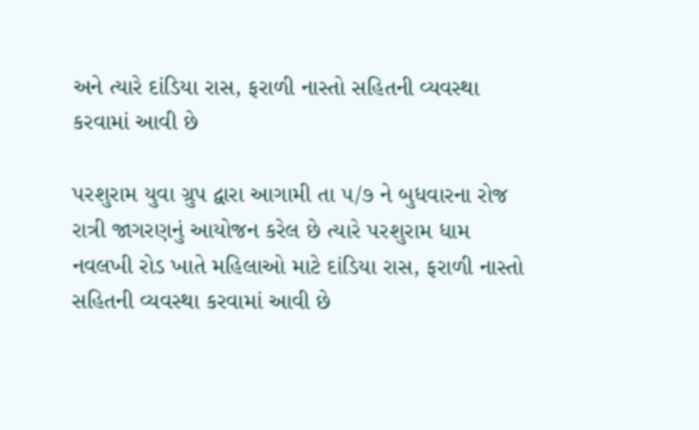અને ત્યારે દાંડિયા રાસ, ફરાળી નાસ્તો સહિતની વ્યવસ્થા કરવામાં આવી છે

પરશુરામ યુવા ગ્રુપ દ્વારા આગામી તા ૫/૭ ને બુધવારના રોજ રાત્રી જાગરણનું આયોજન કરેલ છે ત્યારે પરશુરામ ધામ નવલખી રોડ ખાતે મહિલાઓ માટે દાંડિયા રાસ, ફરાળી નાસ્તો સહિતની વ્યવસ્થા કરવામાં આવી છે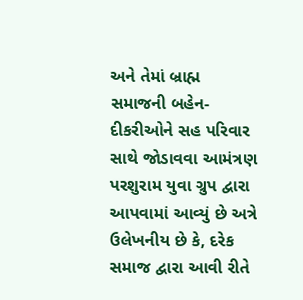અને તેમાં બ્રાહ્મ સમાજની બહેન-દીકરીઓને સહ પરિવાર સાથે જોડાવવા આમંત્રણ પરશુરામ યુવા ગ્રુપ દ્વારા આપવામાં આવ્યું છે અત્રે ઉલેખનીય છે કે, દરેક સમાજ દ્વારા આવી રીતે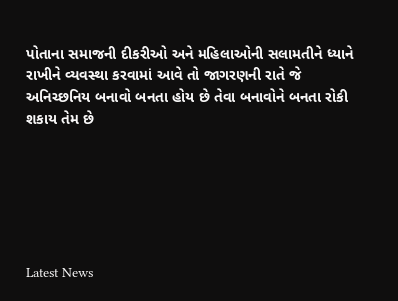પોતાના સમાજની દીકરીઓ અને મહિલાઓની સલામતીને ધ્યાને રાખીને વ્યવસ્થા કરવામાં આવે તો જાગરણની રાતે જે અનિચ્છનિય બનાવો બનતા હોય છે તેવા બનાવોને બનતા રોકી શકાય તેમ છે






Latest News